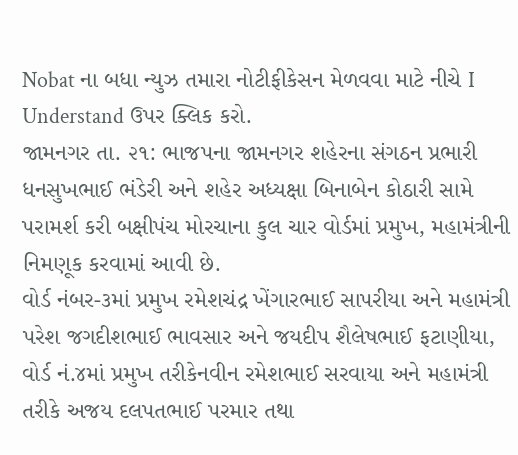Nobat ના બધા ન્યુઝ તમારા નોટીફીકેસન મેળવવા માટે નીચે I Understand ઉપર ક્લિક કરો.
જામનગર તા. ૨૧: ભાજપના જામનગર શહેરના સંગઠન પ્રભારી ધનસુખભાઈ ભંડેરી અને શહેર અધ્યક્ષા બિનાબેન કોઠારી સામે પરામર્શ કરી બક્ષીપંચ મોરચાના કુલ ચાર વોર્ડમાં પ્રમુખ, મહામંત્રીની નિમણૂક કરવામાં આવી છે.
વોર્ડ નંબર-૩માં પ્રમુખ રમેશચંદ્ર ખેંગારભાઈ સાપરીયા અને મહામંત્રી પરેશ જગદીશભાઈ ભાવસાર અને જયદીપ શૈલેષભાઈ ફટાણીયા, વોર્ડ નં.૪માં પ્રમુખ તરીકેનવીન રમેશભાઈ સરવાયા અને મહામંત્રી તરીકે અજય દલપતભાઈ પરમાર તથા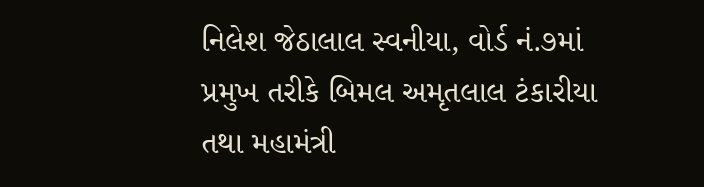નિલેશ જેઠાલાલ સ્વનીયા, વોર્ડ નં.૭માં પ્રમુખ તરીકે બિમલ અમૃતલાલ ટંકારીયા તથા મહામંત્રી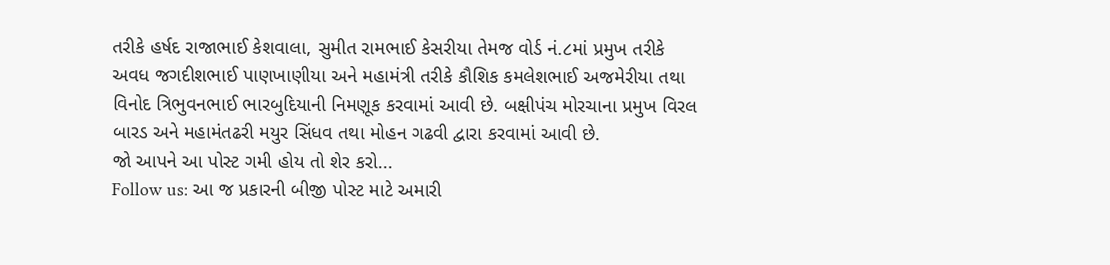તરીકે હર્ષદ રાજાભાઈ કેશવાલા, સુમીત રામભાઈ કેસરીયા તેમજ વોર્ડ નં.૮માં પ્રમુખ તરીકે અવધ જગદીશભાઈ પાણખાણીયા અને મહામંત્રી તરીકે કૌશિક કમલેશભાઈ અજમેરીયા તથા વિનોદ ત્રિભુવનભાઈ ભારબુદિયાની નિમણૂક કરવામાં આવી છે. બક્ષીપંચ મોરચાના પ્રમુખ વિરલ બારડ અને મહામંતઢરી મયુર સિંધવ તથા મોહન ગઢવી દ્વારા કરવામાં આવી છે.
જો આપને આ પોસ્ટ ગમી હોય તો શેર કરો...
Follow us: આ જ પ્રકારની બીજી પોસ્ટ માટે અમારી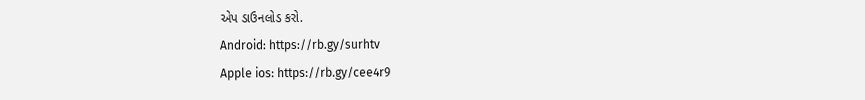એપ ડાઉનલોડ કરો.
Android: https://rb.gy/surhtv
Apple ios: https://rb.gy/cee4r9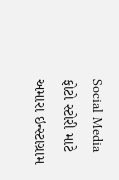Social Media
ફોટો સ્ટોરી માટે અમારા ઇન્સ્ટાગ્રામ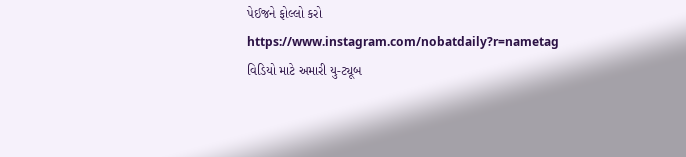પેઈજને ફોલ્લો કરો
https://www.instagram.com/nobatdaily?r=nametag
વિડિયો માટે અમારી યુ-ટ્યૂબ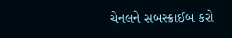ચેનલને સબસ્ક્રાઈબ કરો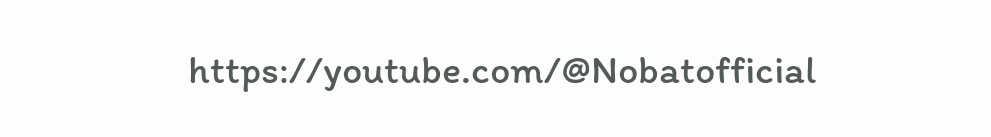https://youtube.com/@Nobatofficial